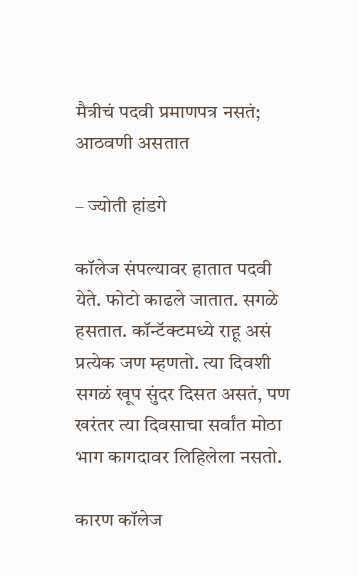मैत्रीचं पदवी प्रमाणपत्र नसतं; आठवणी असतात

– ज्योती हांडगे

कॉलेज संपल्यावर हातात पदवी येते. फोटो काढले जातात. सगळे हसतात. कॉन्टॅक्टमध्ये राहू असं प्रत्येक जण म्हणतो. त्या दिवशी सगळं खूप सुंदर दिसत असतं, पण खरंतर त्या दिवसाचा सर्वांत मोठा भाग कागदावर लिहिलेला नसतो.

कारण कॉलेज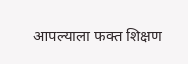आपल्याला फक्त शिक्षण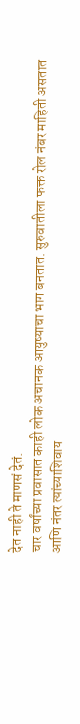देत नाही ते माणसं देतं.
चार वर्षांच्या प्रवासात काही लोक अचानक आयुष्याचा भाग बनतात. सुरुवातीला फक्त रोल नंबर माहिती असतात आणि नंतर त्यांच्याशिवाय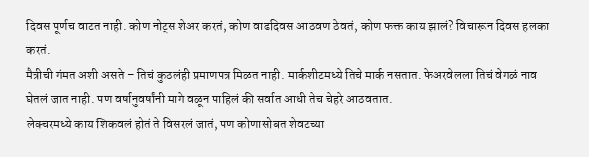दिवस पूर्णच वाटत नाही. कोण नोट्स शेअर करतं, कोण वाढदिवस आठवण ठेवतं, कोण फक्त काय झालं? विचारून दिवस हलका करतं.
मैत्रीची गंमत अशी असते – तिचं कुठलंही प्रमाणपत्र मिळत नाही. मार्कशीटमध्ये तिचे मार्क नसतात. फेअरवेलला तिचं वेगळं नाव घेतलं जात नाही. पण वर्षानुवर्षांनी मागे वळून पाहिलं की सर्वात आधी तेच चेहरे आठवतात.
लेक्चरमध्ये काय शिकवलं होतं ते विसरलं जातं, पण कोणासोबत शेवटच्या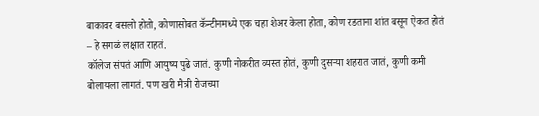बाकावर बसलो होतो, कोणासोबत कॅन्टीनमध्ये एक चहा शेअर केला होता, कोण रडताना शांत बसून ऐकत होतं – हे सगळं लक्षात राहतं.
कॉलेज संपतं आणि आयुष्य पुढे जातं. कुणी नोकरीत व्यस्त होतं, कुणी दुसर्‍या शहरात जातं, कुणी कमी बोलायला लागतं. पण खरी मैत्री रोजच्या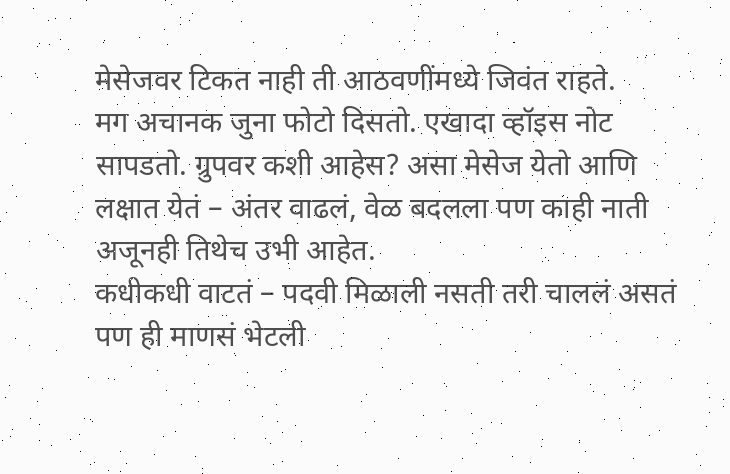मेसेजवर टिकत नाही ती आठवणींमध्ये जिवंत राहते.
मग अचानक जुना फोटो दिसतो. एखादा व्हॉइस नोट सापडतो. ग्रुपवर कशी आहेस? असा मेसेज येतो आणि लक्षात येतं – अंतर वाढलं, वेळ बदलला पण काही नाती अजूनही तिथेच उभी आहेत.
कधीकधी वाटतं – पदवी मिळाली नसती तरी चाललं असतं पण ही माणसं भेटली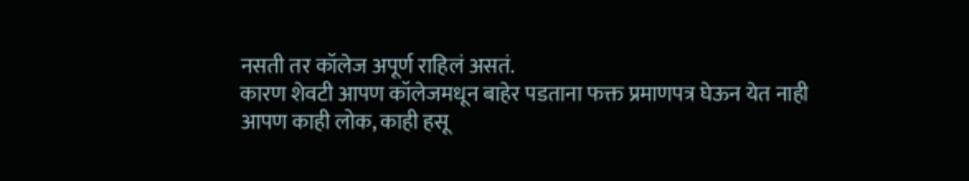नसती तर कॉलेज अपूर्ण राहिलं असतं.
कारण शेवटी आपण कॉलेजमधून बाहेर पडताना फक्त प्रमाणपत्र घेऊन येत नाही
आपण काही लोक, काही हसू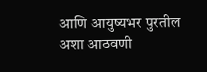आणि आयुष्यभर पुरतील अशा आठवणी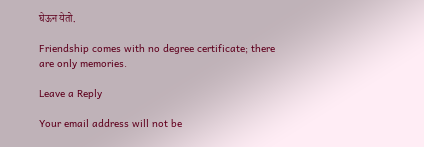घेऊन येतो.

Friendship comes with no degree certificate; there are only memories.

Leave a Reply

Your email address will not be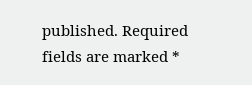published. Required fields are marked *